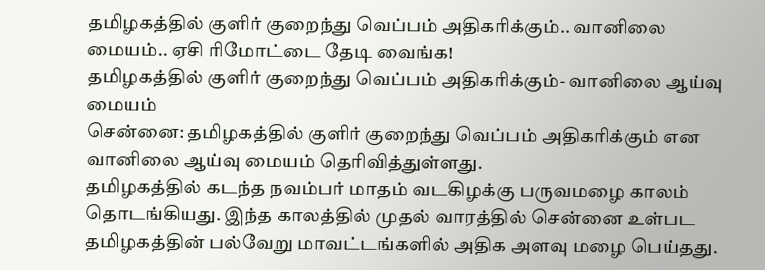தமிழகத்தில் குளிர் குறைந்து வெப்பம் அதிகரிக்கும்.. வானிலை மையம்.. ஏசி ரிமோட்டை தேடி வைங்க!
தமிழகத்தில் குளிர் குறைந்து வெப்பம் அதிகரிக்கும்- வானிலை ஆய்வு மையம்
சென்னை: தமிழகத்தில் குளிர் குறைந்து வெப்பம் அதிகரிக்கும் என வானிலை ஆய்வு மையம் தெரிவித்துள்ளது.
தமிழகத்தில் கடந்த நவம்பர் மாதம் வடகிழக்கு பருவமழை காலம் தொடங்கியது. இந்த காலத்தில் முதல் வாரத்தில் சென்னை உள்பட தமிழகத்தின் பல்வேறு மாவட்டங்களில் அதிக அளவு மழை பெய்தது.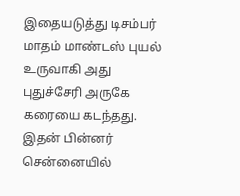இதையடுத்து டிசம்பர் மாதம் மாண்டஸ் புயல் உருவாகி அது புதுச்சேரி அருகே கரையை கடந்தது.
இதன் பின்னர் சென்னையில்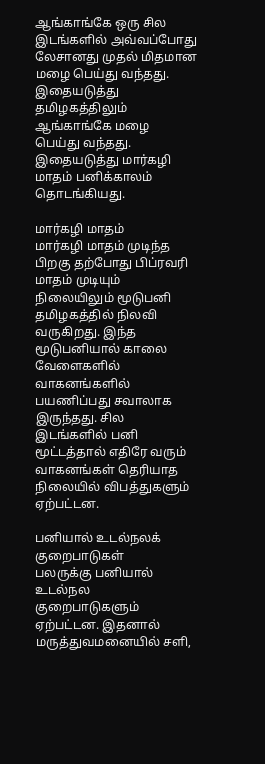ஆங்காங்கே ஒரு சில இடங்களில் அவ்வப்போது லேசானது முதல் மிதமான மழை பெய்து வந்தது. இதையடுத்து தமிழகத்திலும் ஆங்காங்கே மழை பெய்து வந்தது. இதையடுத்து மார்கழி மாதம் பனிக்காலம் தொடங்கியது.

மார்கழி மாதம்
மார்கழி மாதம் முடிந்த பிறகு தற்போது பிப்ரவரி மாதம் முடியும் நிலையிலும் மூடுபனி தமிழகத்தில் நிலவி வருகிறது. இந்த மூடுபனியால் காலை வேளைகளில் வாகனங்களில் பயணிப்பது சவாலாக இருந்தது. சில இடங்களில் பனி மூட்டத்தால் எதிரே வரும் வாகனங்கள் தெரியாத நிலையில் விபத்துகளும் ஏற்பட்டன.

பனியால் உடல்நலக் குறைபாடுகள்
பலருக்கு பனியால் உடல்நல குறைபாடுகளும் ஏற்பட்டன. இதனால் மருத்துவமனையில் சளி,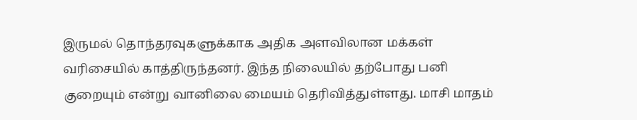இருமல் தொந்தரவுகளுக்காக அதிக அளவிலான மக்கள் வரிசையில் காத்திருந்தனர். இந்த நிலையில் தற்போது பனி குறையும் என்று வானிலை மையம் தெரிவித்துள்ளது. மாசி மாதம்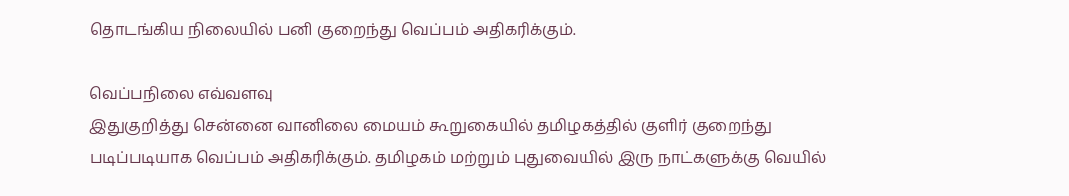தொடங்கிய நிலையில் பனி குறைந்து வெப்பம் அதிகரிக்கும்.

வெப்பநிலை எவ்வளவு
இதுகுறித்து சென்னை வானிலை மையம் கூறுகையில் தமிழகத்தில் குளிர் குறைந்து படிப்படியாக வெப்பம் அதிகரிக்கும். தமிழகம் மற்றும் புதுவையில் இரு நாட்களுக்கு வெயில்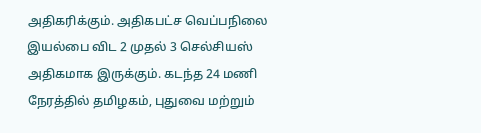அதிகரிக்கும். அதிகபட்ச வெப்பநிலை இயல்பை விட 2 முதல் 3 செல்சியஸ் அதிகமாக இருக்கும். கடந்த 24 மணி நேரத்தில் தமிழகம், புதுவை மற்றும்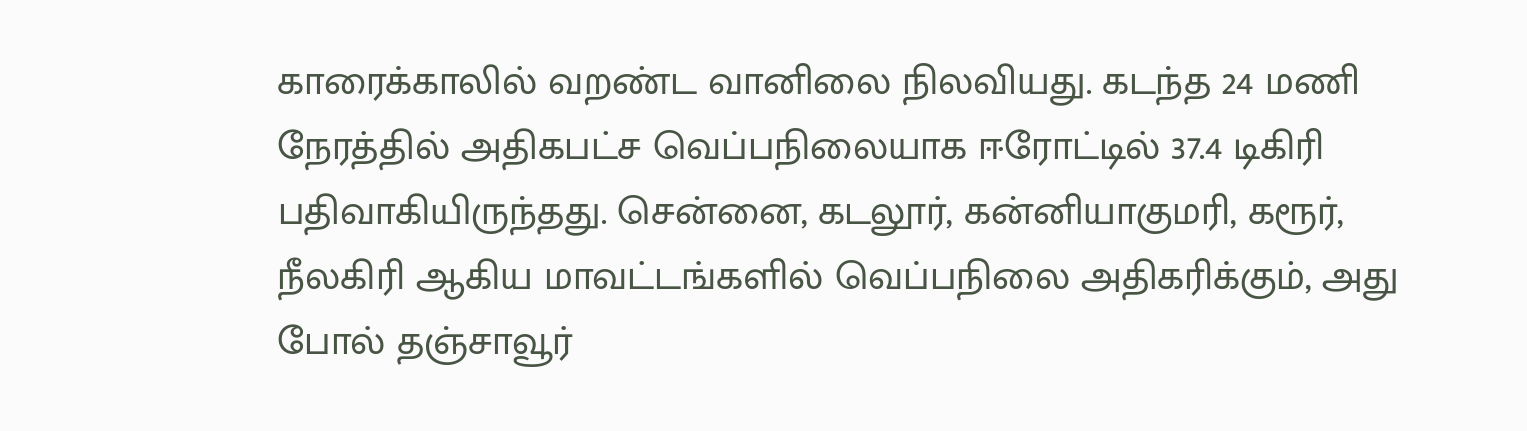காரைக்காலில் வறண்ட வானிலை நிலவியது. கடந்த 24 மணி நேரத்தில் அதிகபட்ச வெப்பநிலையாக ஈரோட்டில் 37.4 டிகிரி பதிவாகியிருந்தது. சென்னை, கடலூர், கன்னியாகுமரி, கரூர், நீலகிரி ஆகிய மாவட்டங்களில் வெப்பநிலை அதிகரிக்கும், அது போல் தஞ்சாவூர்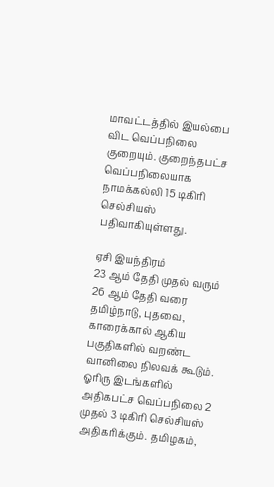மாவட்டத்தில் இயல்பை விட வெப்பநிலை குறையும். குறைந்தபட்ச வெப்பநிலையாக நாமக்கல்லி 15 டிகிரி செல்சியஸ் பதிவாகியுள்ளது.

ஏசி இயந்திரம்
23 ஆம் தேதி முதல் வரும் 26 ஆம் தேதி வரை தமிழ்நாடு, புதவை, காரைக்கால் ஆகிய பகுதிகளில் வறண்ட வானிலை நிலவக் கூடும். ஓரிரு இடங்களில் அதிகபட்ச வெப்பநிலை 2 முதல் 3 டிகிரி செல்சியஸ் அதிகரிக்கும். தமிழகம்,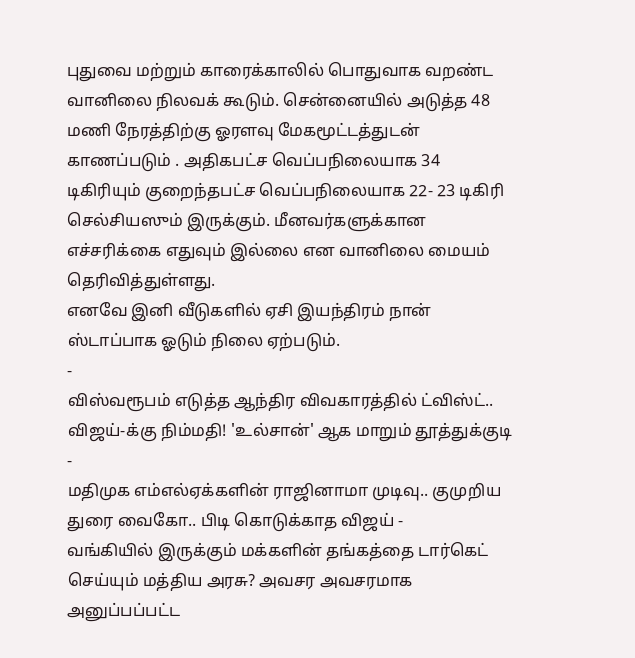புதுவை மற்றும் காரைக்காலில் பொதுவாக வறண்ட வானிலை நிலவக் கூடும். சென்னையில் அடுத்த 48 மணி நேரத்திற்கு ஓரளவு மேகமூட்டத்துடன் காணப்படும் . அதிகபட்ச வெப்பநிலையாக 34 டிகிரியும் குறைந்தபட்ச வெப்பநிலையாக 22- 23 டிகிரி செல்சியஸும் இருக்கும். மீனவர்களுக்கான எச்சரிக்கை எதுவும் இல்லை என வானிலை மையம் தெரிவித்துள்ளது.
எனவே இனி வீடுகளில் ஏசி இயந்திரம் நான் ஸ்டாப்பாக ஓடும் நிலை ஏற்படும்.
-
விஸ்வரூபம் எடுத்த ஆந்திர விவகாரத்தில் ட்விஸ்ட்.. விஜய்-க்கு நிம்மதி! 'உல்சான்' ஆக மாறும் தூத்துக்குடி -
மதிமுக எம்எல்ஏக்களின் ராஜினாமா முடிவு.. குமுறிய துரை வைகோ.. பிடி கொடுக்காத விஜய் -
வங்கியில் இருக்கும் மக்களின் தங்கத்தை டார்கெட் செய்யும் மத்திய அரசு? அவசர அவசரமாக அனுப்பப்பட்ட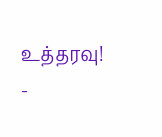உத்தரவு! -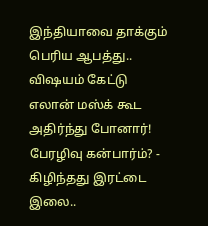இந்தியாவை தாக்கும் பெரிய ஆபத்து.. விஷயம் கேட்டு எலான் மஸ்க் கூட அதிர்ந்து போனார்! பேரழிவு கன்பார்ம்? -
கிழிந்தது இரட்டை இலை..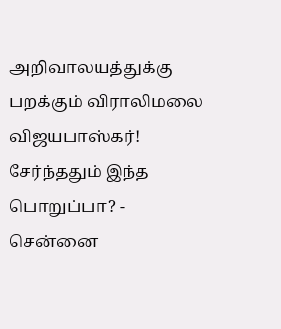அறிவாலயத்துக்கு பறக்கும் விராலிமலை விஜயபாஸ்கர்! சேர்ந்ததும் இந்த பொறுப்பா? -
சென்னை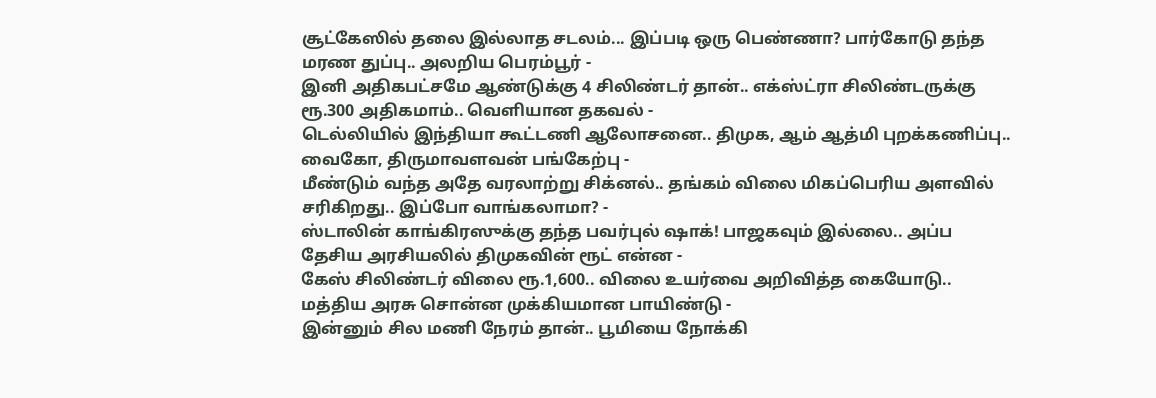சூட்கேஸில் தலை இல்லாத சடலம்... இப்படி ஒரு பெண்ணா? பார்கோடு தந்த மரண துப்பு.. அலறிய பெரம்பூர் -
இனி அதிகபட்சமே ஆண்டுக்கு 4 சிலிண்டர் தான்.. எக்ஸ்ட்ரா சிலிண்டருக்கு ரூ.300 அதிகமாம்.. வெளியான தகவல் -
டெல்லியில் இந்தியா கூட்டணி ஆலோசனை.. திமுக, ஆம் ஆத்மி புறக்கணிப்பு.. வைகோ, திருமாவளவன் பங்கேற்பு -
மீண்டும் வந்த அதே வரலாற்று சிக்னல்.. தங்கம் விலை மிகப்பெரிய அளவில் சரிகிறது.. இப்போ வாங்கலாமா? -
ஸ்டாலின் காங்கிரஸுக்கு தந்த பவர்புல் ஷாக்! பாஜகவும் இல்லை.. அப்ப தேசிய அரசியலில் திமுகவின் ரூட் என்ன -
கேஸ் சிலிண்டர் விலை ரூ.1,600.. விலை உயர்வை அறிவித்த கையோடு.. மத்திய அரசு சொன்ன முக்கியமான பாயிண்டு -
இன்னும் சில மணி நேரம் தான்.. பூமியை நோக்கி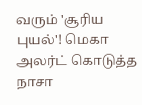வரும் 'சூரிய புயல்'! மெகா அலர்ட் கொடுத்த நாசா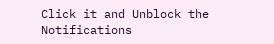Click it and Unblock the Notifications